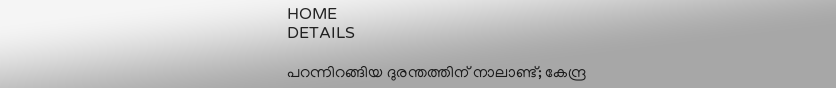HOME
DETAILS

പറന്നിറങ്ങിയ ദുരന്തത്തിന് നാലാണ്ട്; കേന്ദ്ര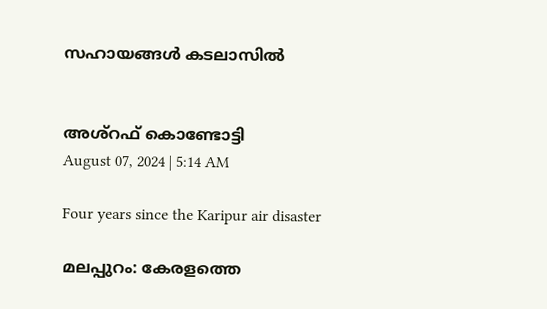സഹായങ്ങള്‍ കടലാസില്‍


അശ്‌റഫ് കൊണ്ടോട്ടി
August 07, 2024 | 5:14 AM

Four years since the Karipur air disaster

മലപ്പുറം: കേരളത്തെ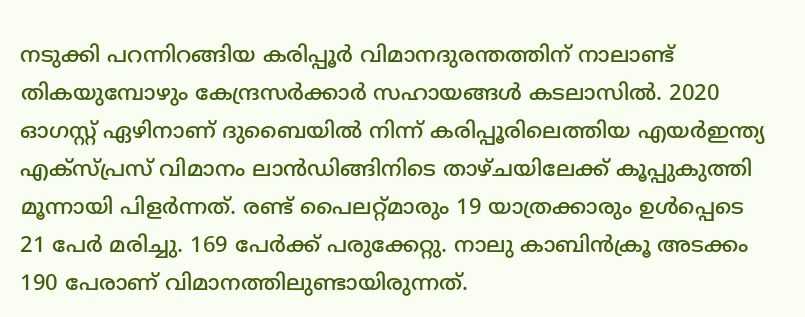നടുക്കി പറന്നിറങ്ങിയ കരിപ്പൂര്‍ വിമാനദുരന്തത്തിന് നാലാണ്ട് തികയുമ്പോഴും കേന്ദ്രസര്‍ക്കാര്‍ സഹായങ്ങള്‍ കടലാസില്‍. 2020 ഓഗസ്റ്റ് ഏഴിനാണ് ദുബൈയില്‍ നിന്ന് കരിപ്പൂരിലെത്തിയ എയര്‍ഇന്ത്യ എക്‌സ്പ്രസ് വിമാനം ലാന്‍ഡിങ്ങിനിടെ താഴ്ചയിലേക്ക് കൂപ്പുകുത്തി മൂന്നായി പിളര്‍ന്നത്. രണ്ട് പൈലറ്റ്മാരും 19 യാത്രക്കാരും ഉള്‍പ്പെടെ 21 പേര്‍ മരിച്ചു. 169 പേര്‍ക്ക് പരുക്കേറ്റു. നാലു കാബിന്‍ക്രൂ അടക്കം 190 പേരാണ് വിമാനത്തിലുണ്ടായിരുന്നത്.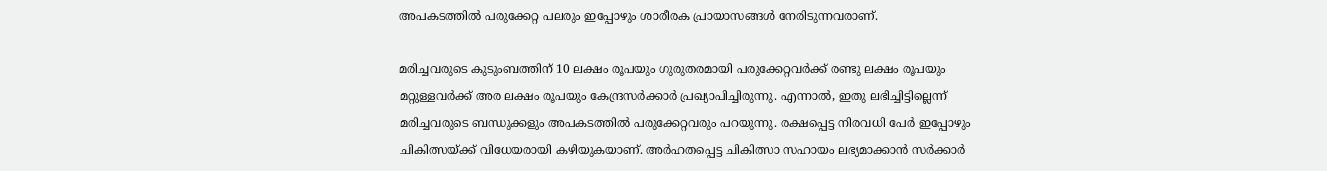അപകടത്തില്‍ പരുക്കേറ്റ പലരും ഇപ്പോഴും ശാരീരക പ്രായാസങ്ങള്‍ നേരിടുന്നവരാണ്.

മരിച്ചവരുടെ കുടുംബത്തിന് 10 ലക്ഷം രൂപയും ഗുരുതരമായി പരുക്കേറ്റവര്‍ക്ക് രണ്ടു ലക്ഷം രൂപയും മറ്റുള്ളവര്‍ക്ക് അര ലക്ഷം രൂപയും കേന്ദ്രസര്‍ക്കാര്‍ പ്രഖ്യാപിച്ചിരുന്നു. എന്നാല്‍, ഇതു ലഭിച്ചിട്ടില്ലെന്ന് മരിച്ചവരുടെ ബന്ധുക്കളും അപകടത്തില്‍ പരുക്കേറ്റവരും പറയുന്നു. രക്ഷപ്പെട്ട നിരവധി പേര്‍ ഇപ്പോഴും ചികിത്സയ്ക്ക് വിധേയരായി കഴിയുകയാണ്. അര്‍ഹതപ്പെട്ട ചികിത്സാ സഹായം ലഭ്യമാക്കാന്‍ സര്‍ക്കാര്‍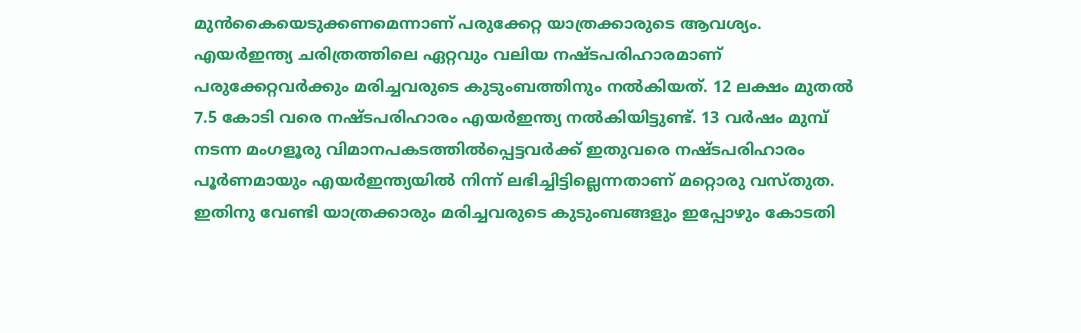മുന്‍കൈയെടുക്കണമെന്നാണ് പരുക്കേറ്റ യാത്രക്കാരുടെ ആവശ്യം.
എയര്‍ഇന്ത്യ ചരിത്രത്തിലെ ഏറ്റവും വലിയ നഷ്ടപരിഹാരമാണ് പരുക്കേറ്റവര്‍ക്കും മരിച്ചവരുടെ കുടുംബത്തിനും നല്‍കിയത്. 12 ലക്ഷം മുതല്‍ 7.5 കോടി വരെ നഷ്ടപരിഹാരം എയര്‍ഇന്ത്യ നല്‍കിയിട്ടുണ്ട്. 13 വര്‍ഷം മുമ്പ് നടന്ന മംഗളൂരു വിമാനപകടത്തില്‍പ്പെട്ടവര്‍ക്ക് ഇതുവരെ നഷ്ടപരിഹാരം പൂര്‍ണമായും എയര്‍ഇന്ത്യയില്‍ നിന്ന് ലഭിച്ചിട്ടില്ലെന്നതാണ് മറ്റൊരു വസ്തുത. ഇതിനു വേണ്ടി യാത്രക്കാരും മരിച്ചവരുടെ കുടുംബങ്ങളും ഇപ്പോഴും കോടതി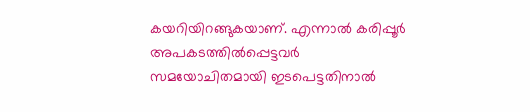കയറിയിറങ്ങുകയാണ്. എന്നാല്‍ കരിപ്പൂര്‍ അപകടത്തില്‍പ്പെട്ടവര്‍ സമയോചിതമായി ഇടപെട്ടതിനാല്‍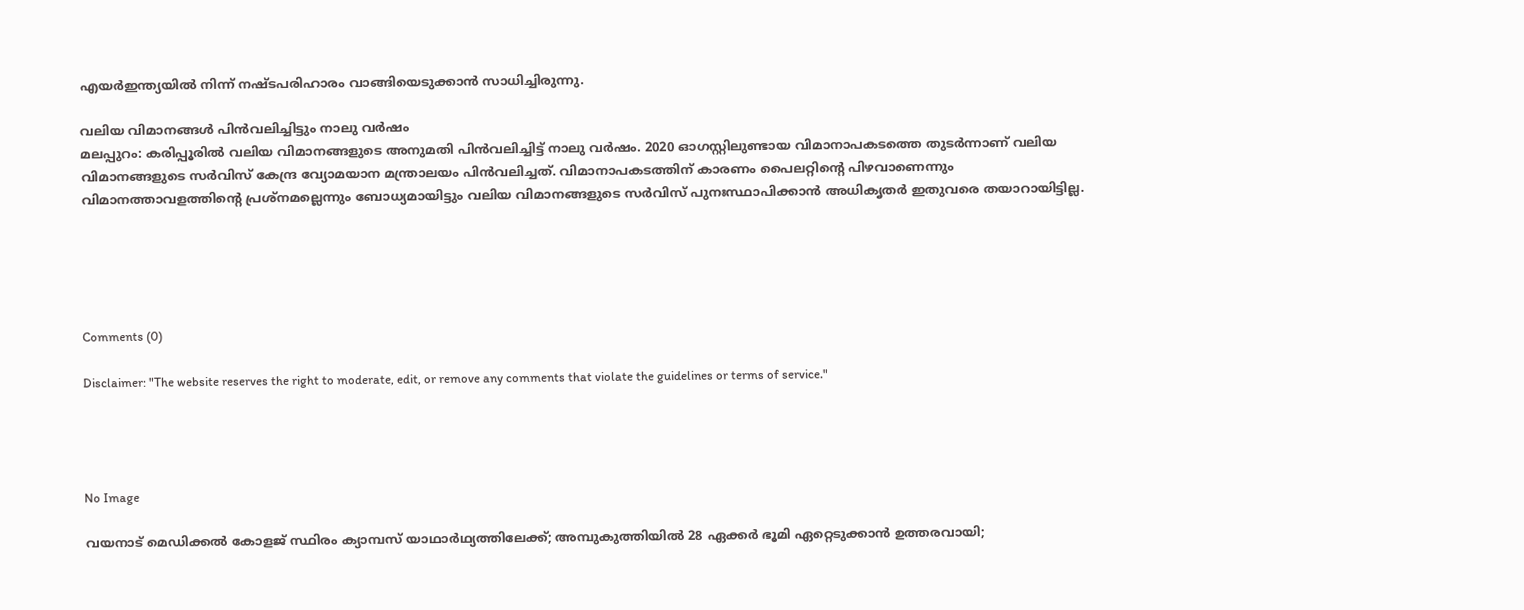എയര്‍ഇന്ത്യയില്‍ നിന്ന് നഷ്ടപരിഹാരം വാങ്ങിയെടുക്കാന്‍ സാധിച്ചിരുന്നു.

വലിയ വിമാനങ്ങള്‍ പിന്‍വലിച്ചിട്ടും നാലു വര്‍ഷം
മലപ്പുറം: കരിപ്പൂരില്‍ വലിയ വിമാനങ്ങളുടെ അനുമതി പിന്‍വലിച്ചിട്ട് നാലു വര്‍ഷം. 2020 ഓഗസ്റ്റിലുണ്ടായ വിമാനാപകടത്തെ തുടര്‍ന്നാണ് വലിയ വിമാനങ്ങളുടെ സര്‍വിസ് കേന്ദ്ര വ്യോമയാന മന്ത്രാലയം പിന്‍വലിച്ചത്. വിമാനാപകടത്തിന് കാരണം പൈലറ്റിന്റെ പിഴവാണെന്നും വിമാനത്താവളത്തിന്റെ പ്രശ്‌നമല്ലെന്നും ബോധ്യമായിട്ടും വലിയ വിമാനങ്ങളുടെ സര്‍വിസ് പുനഃസ്ഥാപിക്കാന്‍ അധികൃതര്‍ ഇതുവരെ തയാറായിട്ടില്ല.





Comments (0)

Disclaimer: "The website reserves the right to moderate, edit, or remove any comments that violate the guidelines or terms of service."




No Image

വയനാട് മെഡിക്കൽ കോളജ് സ്ഥിരം ക്യാമ്പസ് യാഥാർഥ്യത്തിലേക്ക്; അമ്പുകുത്തിയിൽ 28 ഏക്കർ ഭൂമി ഏറ്റെടുക്കാൻ ഉത്തരവായി;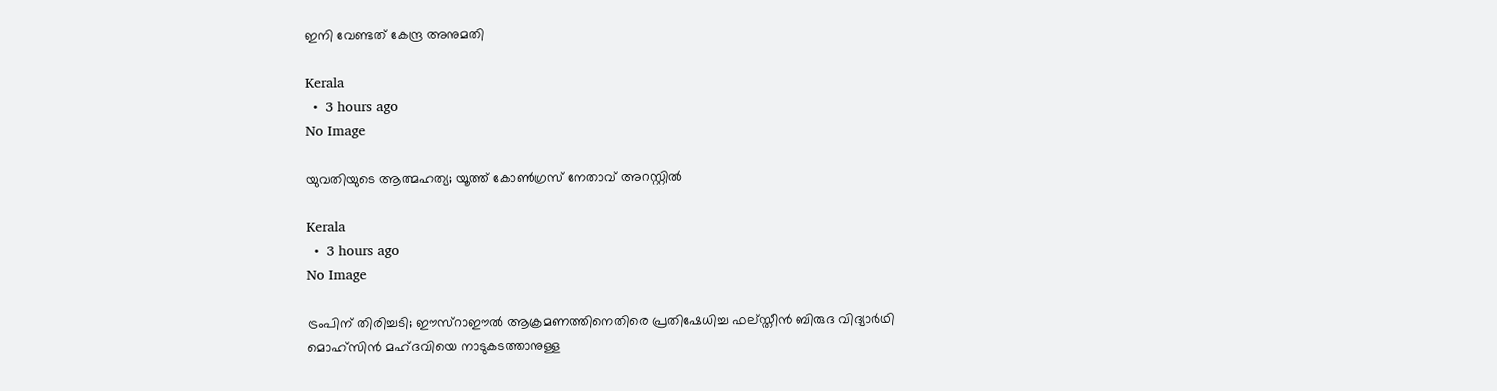ഇനി വേണ്ടത് കേന്ദ്ര അനുമതി

Kerala
  •  3 hours ago
No Image

യുവതിയുടെ ആത്മഹത്യ; യൂത്ത് കോണ്‍ഗ്രസ് നേതാവ് അറസ്റ്റില്‍

Kerala
  •  3 hours ago
No Image

ട്രംപിന് തിരിച്ചടി; ഈസ്‌റാഈല്‍ ആക്രമണത്തിനെതിരെ പ്രതിഷേധിച്ച ഫല്‌സ്തീന്‍ ബിരുദ വിദ്യാര്‍ഥി മൊഹ്‌സിന്‍ മഹ്ദവിയെ നാടുകടത്താനുള്ള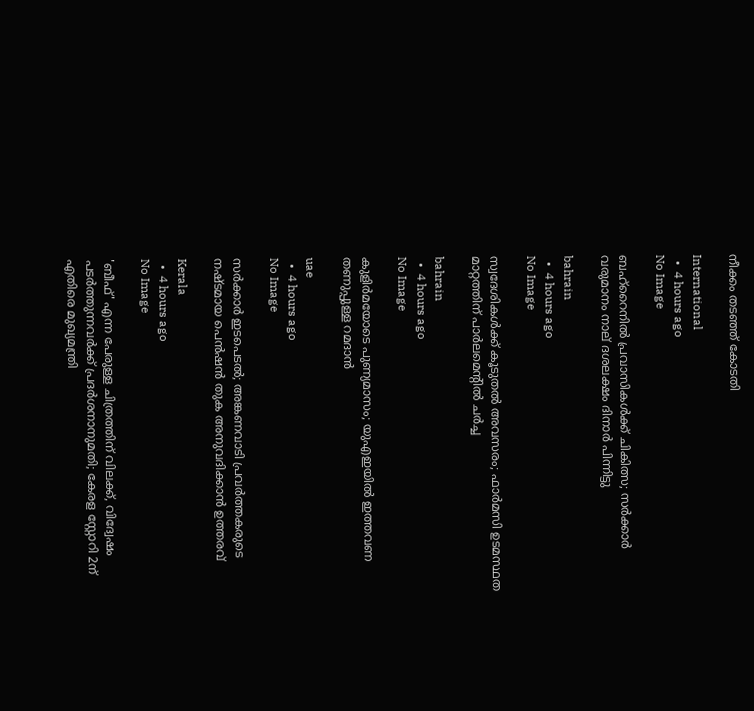നീക്കം തടഞ്ഞ് കോടതി

International
  •  4 hours ago
No Image

ബഹ്‌റൈനില്‍ പ്രവാസികള്‍ക്ക് ചികിത്സ; സര്‍ക്കാര്‍ വരുമാനം നാല് ദശലക്ഷം ദിനാര്‍ പിന്നിട്ടു

bahrain
  •  4 hours ago
No Image

സ്വദേശികള്‍ക്ക് കൂടുതല്‍ അവസരം; ഫാര്‍മസി ഉടമസ്ഥത മാറ്റത്തിന് പാര്‍ലമെന്റില്‍ ചര്‍ച്ച

bahrain
  •  4 hours ago
No Image

കുളിർമയോടെ പുണ്യമാസം; യുഎഇയിൽ ഇത്തവണ തണുപ്പുള്ള റമദാൻ

uae
  •  4 hours ago
No Image

സർക്കാർ ഇടപെടൽ; അങ്കണവാടി പ്രവർത്തകരുടെ നഷ്ടമായ പെൻഷൻ തുക അനുവദിക്കാൻ ഉത്തരവ്

Kerala
  •  4 hours ago
No Image

'ബീഫ്' എന്ന പേരുള്ള ചിത്രത്തിന് വിലക്ക്, വിദ്വേഷം പടർത്തുന്നവർക്ക് പ്രദർശനാനുമതി; കേരള സ്റ്റോറി 2ന് എതിരെ മുഖ്യമന്ത്രി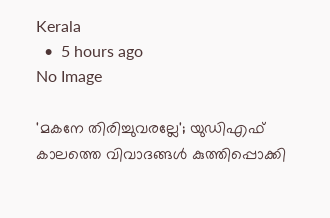Kerala
  •  5 hours ago
No Image

'മകനേ തിരിച്ചുവരല്ലേ'; യുഡിഎഫ് കാലത്തെ വിവാദങ്ങൾ കുത്തിപ്പൊക്കി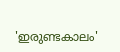'ഇരുണ്ടകാലം'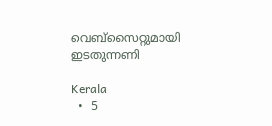വെബ്‌സൈറ്റുമായി ഇടതുന്നണി

Kerala
  •  5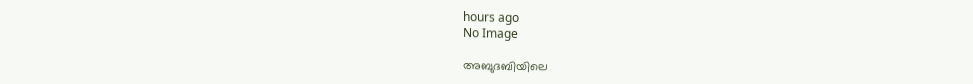hours ago
No Image

അബുദബിയിലെ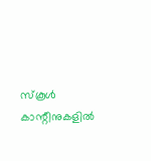സ്കൂൾ കാന്റീനുകളിൽ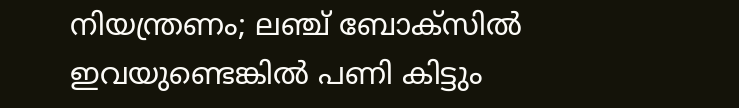നിയന്ത്രണം; ലഞ്ച് ബോക്സിൽ ഇവയുണ്ടെങ്കിൽ പണി കിട്ടും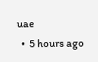uae
  •  5 hours ago